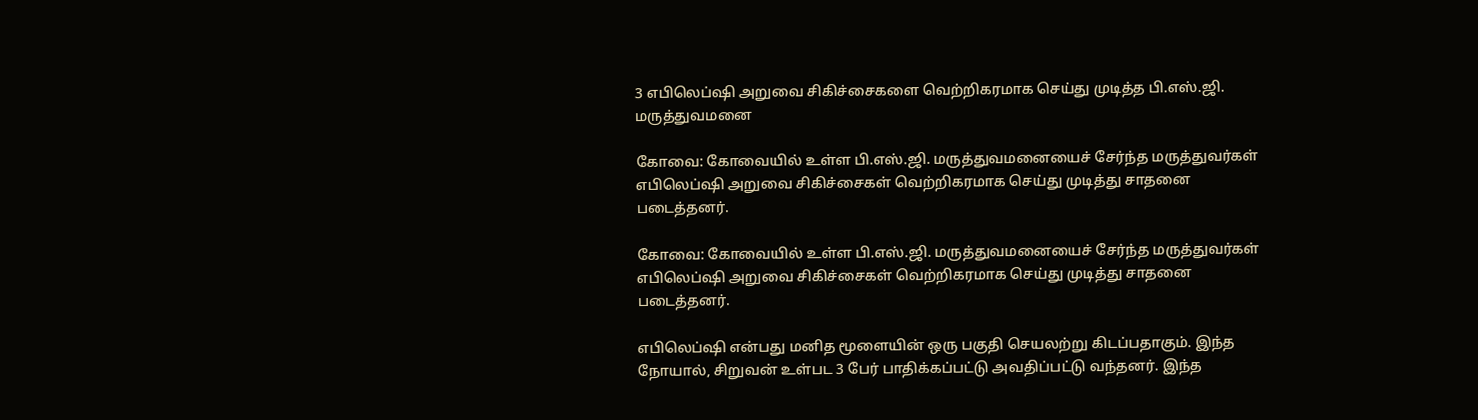3 எபிலெப்ஷி அறுவை சிகிச்சைகளை வெற்றிகரமாக செய்து முடித்த பி.எஸ்.ஜி. மருத்துவமனை

கோவை: கோவையில் உள்ள பி.எஸ்.ஜி. மருத்துவமனையைச் சேர்ந்த மருத்துவர்கள் எபிலெப்ஷி அறுவை சிகிச்சைகள் வெற்றிகரமாக செய்து முடித்து சாதனை படைத்தனர்.

கோவை: கோவையில் உள்ள பி.எஸ்.ஜி. மருத்துவமனையைச் சேர்ந்த மருத்துவர்கள் எபிலெப்ஷி அறுவை சிகிச்சைகள் வெற்றிகரமாக செய்து முடித்து சாதனை படைத்தனர்.

எபிலெப்ஷி என்பது மனித மூளையின் ஒரு பகுதி செயலற்று கிடப்பதாகும். இந்த நோயால், சிறுவன் உள்பட 3 பேர் பாதிக்கப்பட்டு அவதிப்பட்டு வந்தனர். இந்த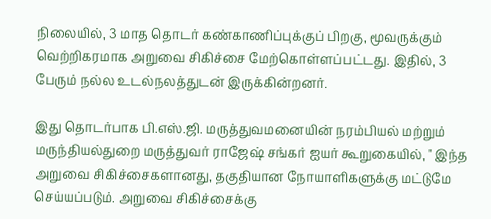நிலையில், 3 மாத தொடர் கண்காணிப்புக்குப் பிறகு, மூவருக்கும் வெற்றிகரமாக அறுவை சிகிச்சை மேற்கொள்ளப்பட்டது. இதில், 3 பேரும் நல்ல உடல்நலத்துடன் இருக்கின்றனர்.

இது தொடர்பாக பி.எஸ்.ஜி. மருத்துவமனையின் நரம்பியல் மற்றும் மருந்தியல்துறை மருத்துவர் ராஜேஷ் சங்கர் ஐயர் கூறுகையில், " இந்த அறுவை சிகிச்சைகளானது, தகுதியான நோயாளிகளுக்கு மட்டுமே செய்யப்படும். அறுவை சிகிச்சைக்கு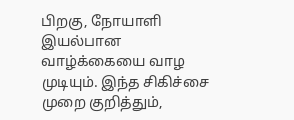பிறகு, நோயாளி இயல்பான வாழ்க்கையை வாழ முடியும். இந்த சிகிச்சை முறை குறித்தும்,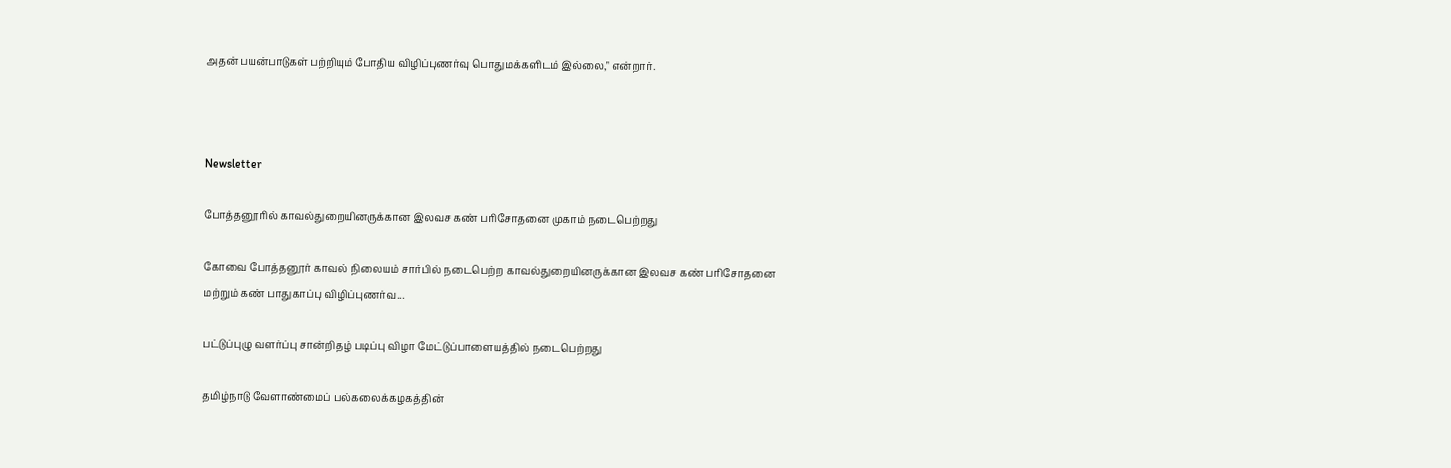அதன் பயன்பாடுகள் பற்றியும் போதிய விழிப்புணர்வு பொதுமக்களிடம் இல்லை," என்றார்.



Newsletter

போத்தனூரில் காவல்துறையினருக்கான இலவச கண் பரிசோதனை முகாம் நடைபெற்றது

கோவை போத்தனூர் காவல் நிலையம் சார்பில் நடைபெற்ற காவல்துறையினருக்கான இலவச கண் பரிசோதனை மற்றும் கண் பாதுகாப்பு விழிப்புணர்வ...

பட்டுப்புழு வளர்ப்பு சான்றிதழ் படிப்பு விழா மேட்டுப்பாளையத்தில் நடைபெற்றது

தமிழ்நாடு வேளாண்மைப் பல்கலைக்கழகத்தின்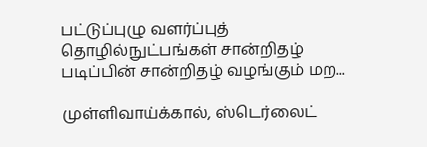பட்டுப்புழு வளர்ப்புத் தொழில்நுட்பங்கள் சான்றிதழ் படிப்பின் சான்றிதழ் வழங்கும் மற...

முள்ளிவாய்க்கால், ஸ்டெர்லைட்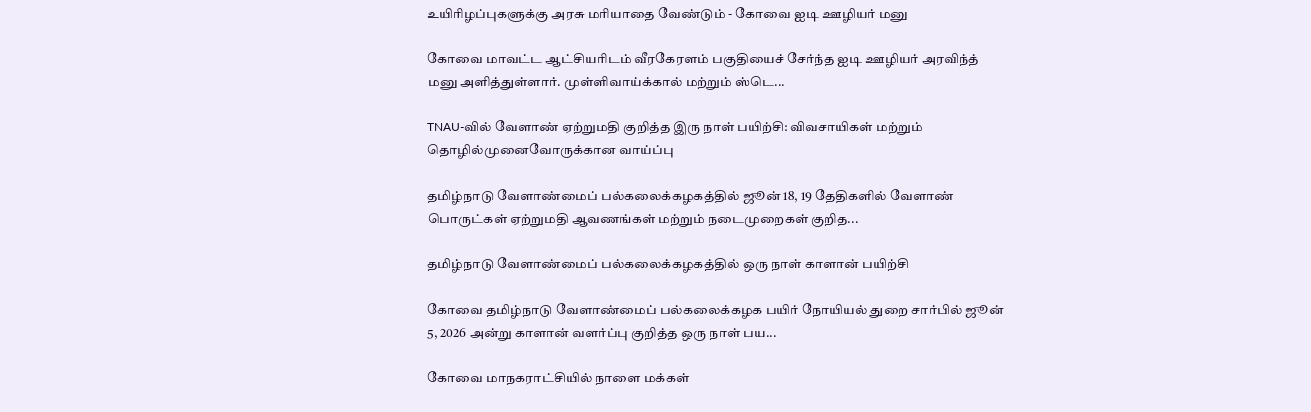உயிரிழப்புகளுக்கு அரசு மரியாதை வேண்டும் - கோவை ஐடி ஊழியர் மனு

கோவை மாவட்ட ஆட்சியரிடம் வீரகேரளம் பகுதியைச் சேர்ந்த ஐடி ஊழியர் அரவிந்த் மனு அளித்துள்ளார். முள்ளிவாய்க்கால் மற்றும் ஸ்டெ...

TNAU-வில் வேளாண் ஏற்றுமதி குறித்த இரு நாள் பயிற்சி: விவசாயிகள் மற்றும் தொழில்முனைவோருக்கான வாய்ப்பு

தமிழ்நாடு வேளாண்மைப் பல்கலைக்கழகத்தில் ஜூன் 18, 19 தேதிகளில் வேளாண் பொருட்கள் ஏற்றுமதி ஆவணங்கள் மற்றும் நடைமுறைகள் குறித...

தமிழ்நாடு வேளாண்மைப் பல்கலைக்கழகத்தில் ஒரு நாள் காளான் பயிற்சி

கோவை தமிழ்நாடு வேளாண்மைப் பல்கலைக்கழக பயிர் நோயியல் துறை சார்பில் ஜூன் 5, 2026 அன்று காளான் வளர்ப்பு குறித்த ஒரு நாள் பய...

கோவை மாநகராட்சியில் நாளை மக்கள்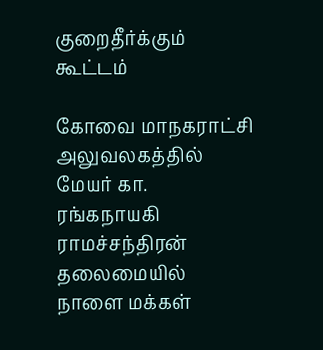குறைதீர்க்கும் கூட்டம்

கோவை மாநகராட்சி அலுவலகத்தில் மேயர் கா. ரங்கநாயகி ராமச்சந்திரன் தலைமையில் நாளை மக்கள்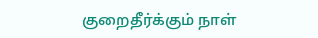குறைதீர்க்கும் நாள்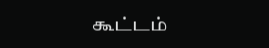கூட்டம்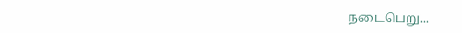நடைபெறு...